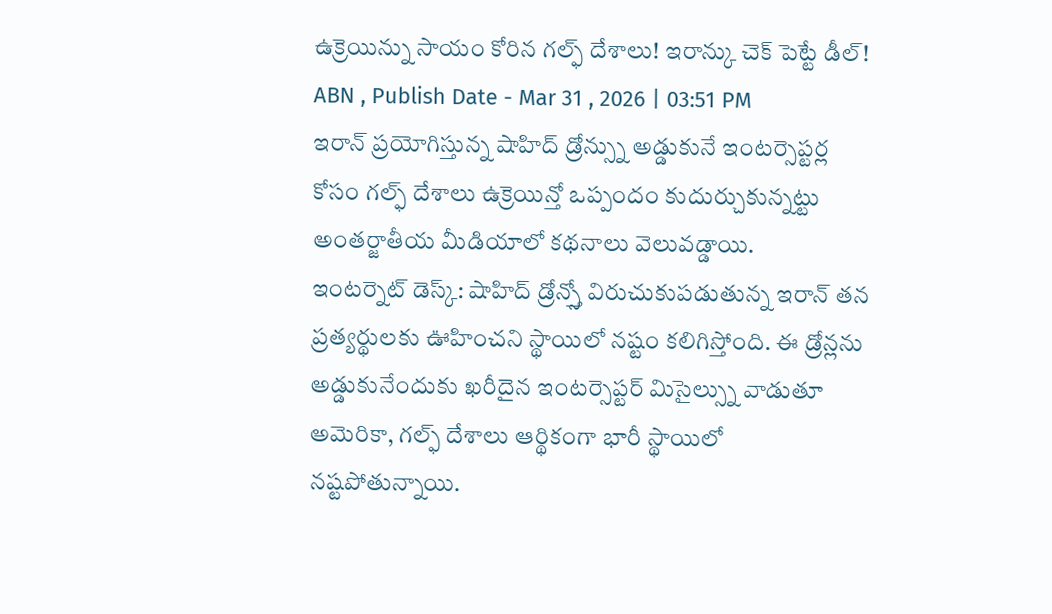ఉక్రెయిన్ను సాయం కోరిన గల్ఫ్ దేశాలు! ఇరాన్కు చెక్ పెట్టే డీల్!
ABN , Publish Date - Mar 31 , 2026 | 03:51 PM
ఇరాన్ ప్రయోగిస్తున్న షాహిద్ డ్రోన్స్ను అడ్డుకునే ఇంటర్సెప్టర్ల కోసం గల్ఫ్ దేశాలు ఉక్రెయిన్తో ఒప్పందం కుదుర్చుకున్నట్టు అంతర్జాతీయ మీడియాలో కథనాలు వెలువడ్డాయి.
ఇంటర్నెట్ డెస్క్: షాహిద్ డ్రోన్స్తో విరుచుకుపడుతున్న ఇరాన్ తన ప్రత్యర్థులకు ఊహించని స్థాయిలో నష్టం కలిగిస్తోంది. ఈ డ్రోన్లను అడ్డుకునేందుకు ఖరీదైన ఇంటర్సెప్టర్ మిసైల్స్ను వాడుతూ అమెరికా, గల్ఫ్ దేశాలు ఆర్థికంగా భారీ స్థాయిలో నష్టపోతున్నాయి.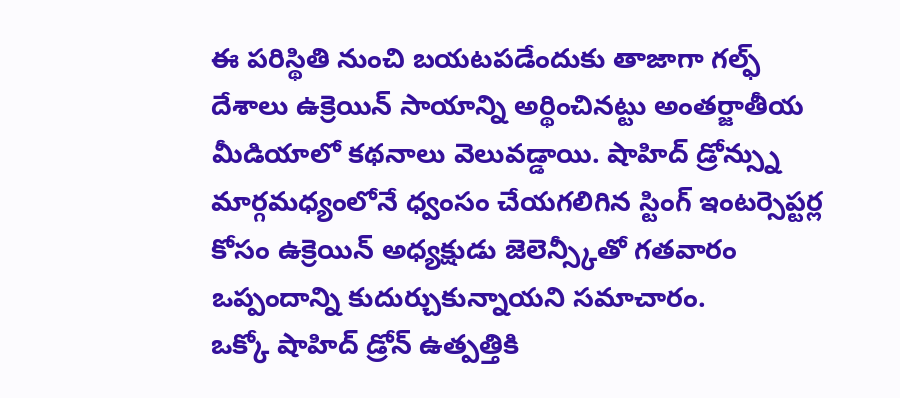ఈ పరిస్థితి నుంచి బయటపడేందుకు తాజాగా గల్ఫ్ దేశాలు ఉక్రెయిన్ సాయాన్ని అర్థించినట్టు అంతర్జాతీయ మీడియాలో కథనాలు వెలువడ్డాయి. షాహిద్ డ్రోన్స్ను మార్గమధ్యంలోనే ధ్వంసం చేయగలిగిన స్టింగ్ ఇంటర్సెప్టర్ల కోసం ఉక్రెయిన్ అధ్యక్షుడు జెలెన్స్కీతో గతవారం ఒప్పందాన్ని కుదుర్చుకున్నాయని సమాచారం.
ఒక్కో షాహిద్ డ్రోన్ ఉత్పత్తికి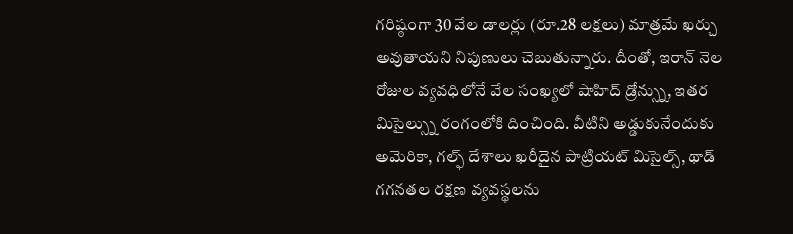గరిష్ఠంగా 30 వేల డాలర్లు (రూ.28 లక్షలు) మాత్రమే ఖర్చు అవుతాయని నిపుణులు చెబుతున్నారు. దీంతో, ఇరాన్ నెల రోజుల వ్యవధిలోనే వేల సంఖ్యలో షాహిద్ డ్రోన్స్ను, ఇతర మిసైల్స్ను రంగంలోకి దించింది. వీటిని అడ్డుకునేందుకు అమెరికా, గల్ఫ్ దేశాలు ఖరీదైన పాట్రియట్ మిసైల్స్, థాడ్ గగనతల రక్షణ వ్యవస్థలను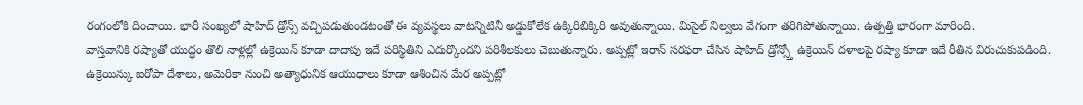రంగంలోకి దించాయి. భారీ సంఖ్యలో షాహిద్ డ్రోన్స్ వచ్చిపడుతుండటంతో ఈ వ్యవస్థలు వాటన్నిటినీ అడ్డుకోలేక ఉక్కిరిబిక్కిరి అవుతున్నాయి. మిసైల్ నిల్వలు వేగంగా తరిగిపోతున్నాయి. ఉత్పత్తి భారంగా మారింది.
వాస్తవానికి రష్యాతో యుద్ధం తొలి నాళ్లల్లో ఉక్రెయిన్ కూడా దాదాపు ఇదే పరిస్థితిని ఎదుర్కొందని పరిశీలకులు చెబుతున్నారు. అప్పట్లో ఇరాన్ సరఫరా చేసిన షాహిద్ డ్రోన్స్తో ఉక్రెయిన్ దళాలపై రష్యా కూడా ఇదే రీతిన విరుచుకుపడింది. ఉక్రెయిన్కు ఐరోపా దేశాలు, అమెరికా నుంచి అత్యాధునిక ఆయుధాలు కూడా ఆశించిన మేర అప్పట్లో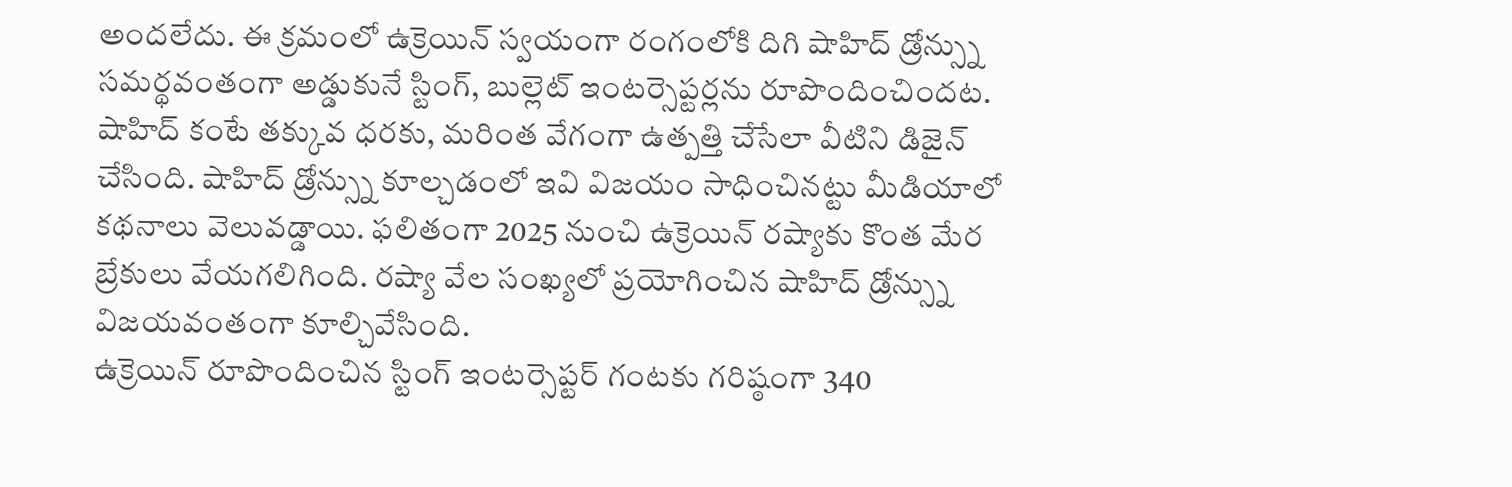అందలేదు. ఈ క్రమంలో ఉక్రెయిన్ స్వయంగా రంగంలోకి దిగి షాహిద్ డ్రోన్స్ను సమర్థవంతంగా అడ్డుకునే స్టింగ్, బుల్లెట్ ఇంటర్సెప్టర్లను రూపొందించిందట. షాహిద్ కంటే తక్కువ ధరకు, మరింత వేగంగా ఉత్పత్తి చేసేలా వీటిని డిజైన్ చేసింది. షాహిద్ డ్రోన్స్ను కూల్చడంలో ఇవి విజయం సాధించినట్టు మీడియాలో కథనాలు వెలువడ్డాయి. ఫలితంగా 2025 నుంచి ఉక్రెయిన్ రష్యాకు కొంత మేర బ్రేకులు వేయగలిగింది. రష్యా వేల సంఖ్యలో ప్రయోగించిన షాహిద్ డ్రోన్స్ను విజయవంతంగా కూల్చివేసింది.
ఉక్రెయిన్ రూపొందించిన స్టింగ్ ఇంటర్సెప్టర్ గంటకు గరిష్ఠంగా 340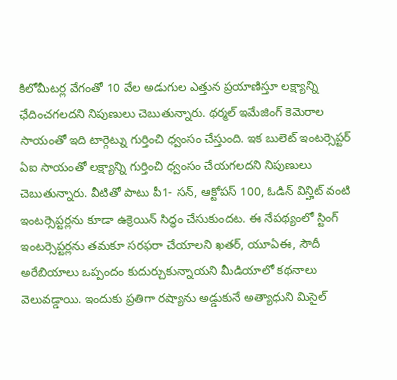కిలోమీటర్ల వేగంతో 10 వేల అడుగుల ఎత్తున ప్రయాణిస్తూ లక్ష్యాన్ని ఛేదించగలదని నిపుణులు చెబుతున్నారు. థర్మల్ ఇమేజింగ్ కెమెరాల సాయంతో ఇది టార్గెట్ను గుర్తించి ధ్వంసం చేస్తుంది. ఇక బులెట్ ఇంటర్సెప్టర్ ఏఐ సాయంతో లక్ష్యాన్ని గుర్తించి ధ్వంసం చేయగలదని నిపుణులు చెబుతున్నారు. వీటితో పాటు పీ1- సన్, ఆక్టోపస్ 100, ఓడిన్ విన్హిట్ వంటి ఇంటర్సెప్టర్లను కూడా ఉక్రెయిన్ సిద్ధం చేసుకుందట. ఈ నేపథ్యంలో స్టింగ్ ఇంటర్సెప్టర్లను తమకూ సరఫరా చేయాలని ఖతర్, యూఏఈ, సౌదీ అరేబియాలు ఒప్పందం కుదుర్చుకున్నాయని మీడియాలో కథనాలు వెలువడ్డాయి. ఇందుకు ప్రతిగా రష్యాను అడ్డుకునే అత్యాధుని మిసైల్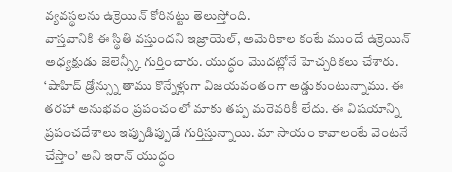వ్యవస్థలను ఉక్రెయిన్ కోరినట్టు తెలుస్తోంది.
వాస్తవానికి ఈ స్థితి వస్తుందని ఇజ్రాయెల్, అమెరికాల కంటే ముందే ఉక్రెయిన్ అధ్యక్షుడు జెలెన్స్కీ గుర్తించారు. యుద్ధం మొదట్లోనే హెచ్చరికలు చేశారు. ‘షాహిద్ డ్రోన్స్ను తాము కొన్నేళ్లుగా విజయవంతంగా అడ్డుకుంటున్నాము. ఈ తరహా అనుభవం ప్రపంచంలో మాకు తప్ప మరెవరికీ లేదు. ఈ విషయాన్ని ప్రపంచదేశాలు ఇప్పుడిప్పుడే గుర్తిస్తున్నాయి. మా సాయం కావాలంటే వెంటనే చేస్తాం’ అని ఇరాన్ యుద్ధం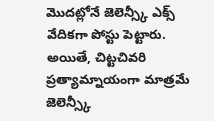మొదట్లోనే జెలెన్స్కీ ఎక్స్ వేదికగా పోస్టు పెట్టారు. అయితే, చిట్టచివరి ప్రత్యామ్నాయంగా మాత్రమే జెలెన్స్కీ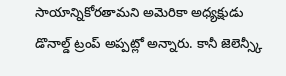సాయాన్నికోరతామని అమెరికా అధ్యక్షుడు డొనాల్డ్ ట్రంప్ అప్పట్లో అన్నారు. కానీ జెలెన్స్కీ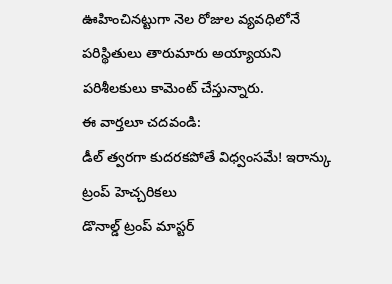ఊహించినట్టుగా నెల రోజుల వ్యవధిలోనే పరిస్థితులు తారుమారు అయ్యాయని పరిశీలకులు కామెంట్ చేస్తున్నారు.
ఈ వార్తలూ చదవండి:
డీల్ త్వరగా కుదరకపోతే విధ్వంసమే! ఇరాన్కు ట్రంప్ హెచ్చరికలు
డొనాల్డ్ ట్రంప్ మాస్టర్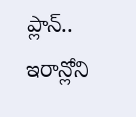ప్లాన్.. ఇరాన్లోని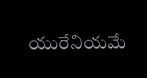యురేనియమే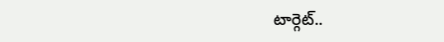టార్గెట్..